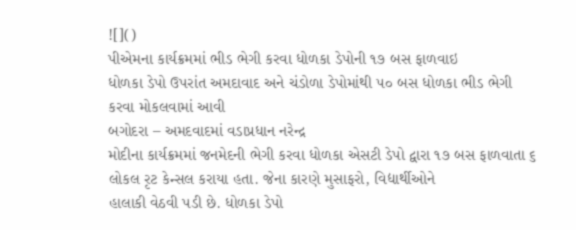![]()
પીએમના કાર્યક્રમમાં ભીડ ભેગી કરવા ધોળકા ડેપોની ૧૭ બસ ફાળવાઇ
ધોળકા ડેપો ઉપરાંત અમદાવાદ અને ચંડોળા ડેપોમાંથી ૫૦ બસ ધોળકા ભીડ ભેગી
કરવા મોકલવામાં આવી
બગોદરા – અમદવાદમાં વડાપ્રધાન નરેન્દ્ર
મોદીના કાર્યક્રમમાં જનમેદની ભેગી કરવા ધોળકા એસટી ડેપો દ્વારા ૧૭ બસ ફાળવાતા ૬
લોકલ રૃટ કેન્સલ કરાયા હતા. જેના કારણે મુસાફરો, વિદ્યાર્થીઓને
હાલાકી વેઠવી પડી છે. ધોળકા ડેપો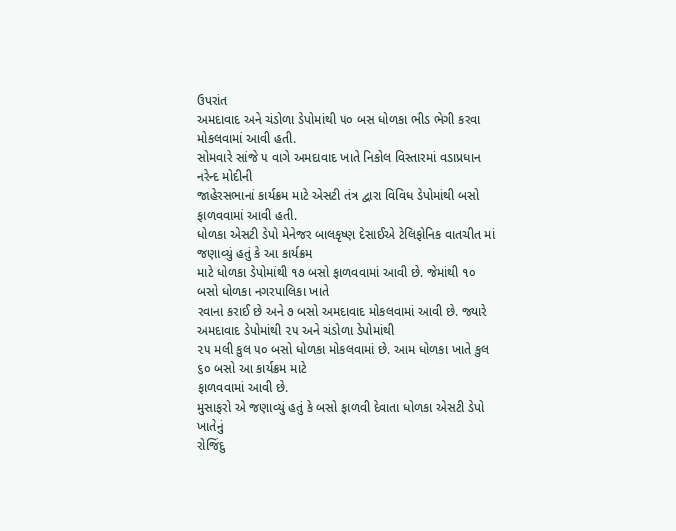ઉપરાંત
અમદાવાદ અને ચંડોળા ડેપોમાંથી ૫૦ બસ ધોળકા ભીડ ભેગી કરવા મોકલવામાં આવી હતી.
સોમવારે સાંજે ૫ વાગે અમદાવાદ ખાતે નિકોલ વિસ્તારમાં વડાપ્રધાન નરેન્દ મોદીની
જાહેરસભાનાં કાર્યક્રમ માટે એસટી તંત્ર દ્વારા વિવિધ ડેપોમાંથી બસો ફાળવવામાં આવી હતી.
ધોળકા એસટી ડેપો મેનેજર બાલકૃષ્ણ દેસાઈએ ટેલિફોનિક વાતચીત માં જણાવ્યું હતું કે આ કાર્યક્રમ
માટે ધોળકા ડેપોમાંથી ૧૭ બસો ફાળવવામાં આવી છે. જેમાંથી ૧૦ બસો ધોળકા નગરપાલિકા ખાતે
રવાના કરાઈ છે અને ૭ બસો અમદાવાદ મોકલવામાં આવી છે. જ્યારે અમદાવાદ ડેપોમાંથી ૨૫ અને ચંડોળા ડેપોમાંથી
૨૫ મલી કુલ ૫૦ બસો ધોળકા મોકલવામાં છે. આમ ધોળકા ખાતે કુલ ૬૦ બસો આ કાર્યક્રમ માટે
ફાળવવામાં આવી છે.
મુસાફરો એ જણાવ્યું હતું કે બસો ફાળવી દેવાતા ધોળકા એસટી ડેપો ખાતેનું
રોજિંદુ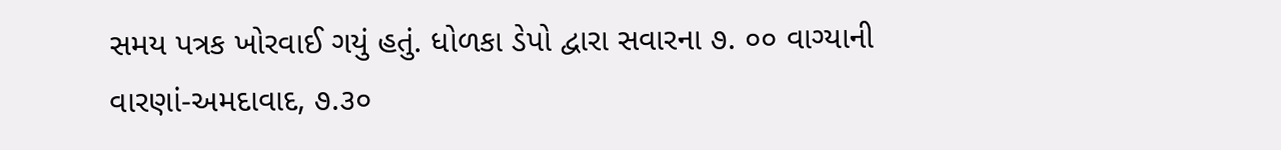સમય પત્રક ખોરવાઈ ગયું હતું. ધોળકા ડેપો દ્વારા સવારના ૭. ૦૦ વાગ્યાની
વારણાં-અમદાવાદ, ૭.૩૦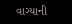વાગ્યાની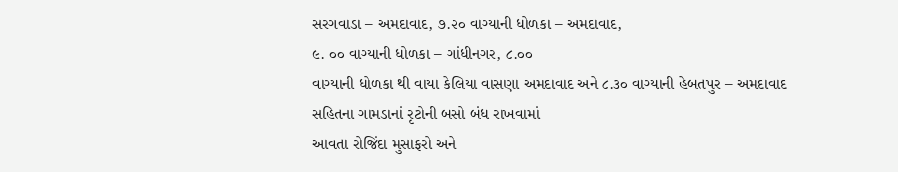સરગવાડા – અમદાવાદ, ૭.૨૦ વાગ્યાની ધોળકા – અમદાવાદ,
૯. ૦૦ વાગ્યાની ધોળકા – ગાંધીનગર, ૮.૦૦
વાગ્યાની ધોળકા થી વાયા કેલિયા વાસણા અમદાવાદ અને ૮.૩૦ વાગ્યાની હેબતપુર – અમદાવાદ
સહિતના ગામડાનાં રૃટોની બસો બંધ રાખવામાં
આવતા રોજિંદા મુસાફરો અને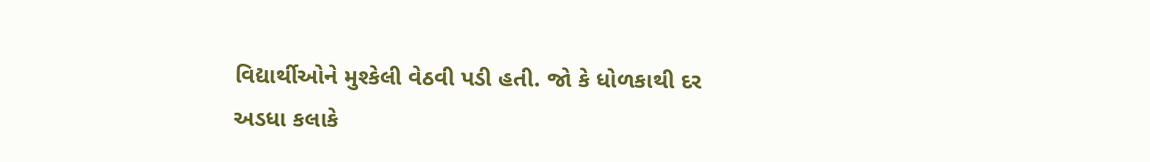વિદ્યાર્થીઓને મુશ્કેલી વેઠવી પડી હતી. જો કે ધોળકાથી દર
અડધા કલાકે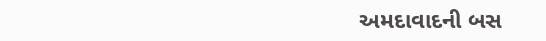અમદાવાદની બસ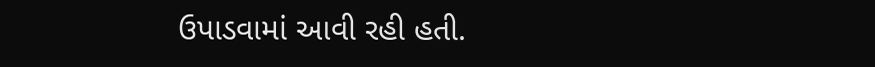ઉપાડવામાં આવી રહી હતી.